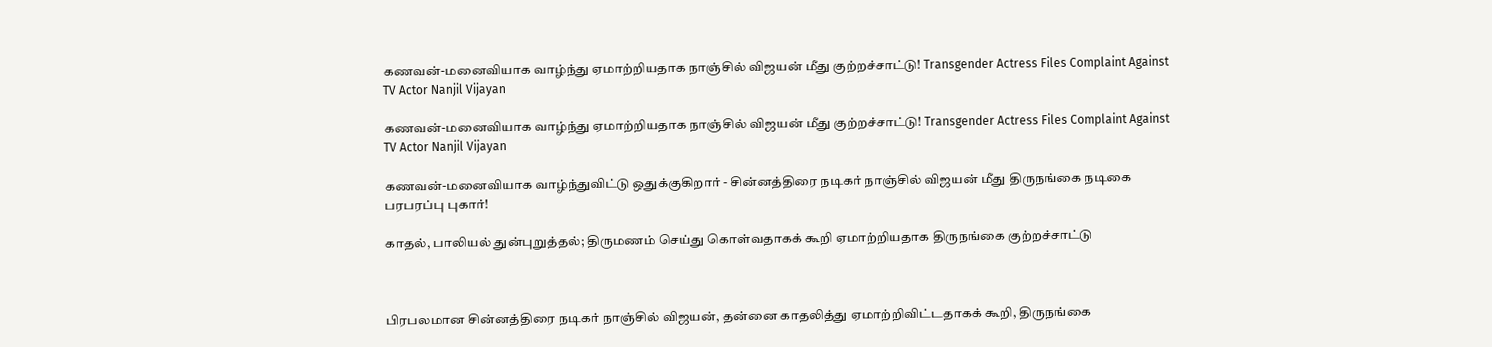கணவன்-மனைவியாக வாழ்ந்து ஏமாற்றியதாக நாஞ்சில் விஜயன் மீது குற்றச்சாட்டு! Transgender Actress Files Complaint Against TV Actor Nanjil Vijayan

கணவன்-மனைவியாக வாழ்ந்து ஏமாற்றியதாக நாஞ்சில் விஜயன் மீது குற்றச்சாட்டு! Transgender Actress Files Complaint Against TV Actor Nanjil Vijayan

கணவன்-மனைவியாக வாழ்ந்துவிட்டு ஒதுக்குகிறார் - சின்னத்திரை நடிகர் நாஞ்சில் விஜயன் மீது திருநங்கை நடிகை பரபரப்பு புகார்!

காதல், பாலியல் துன்புறுத்தல்; திருமணம் செய்து கொள்வதாகக் கூறி ஏமாற்றியதாக திருநங்கை குற்றச்சாட்டு



பிரபலமான சின்னத்திரை நடிகர் நாஞ்சில் விஜயன், தன்னை காதலித்து ஏமாற்றிவிட்டதாகக் கூறி, திருநங்கை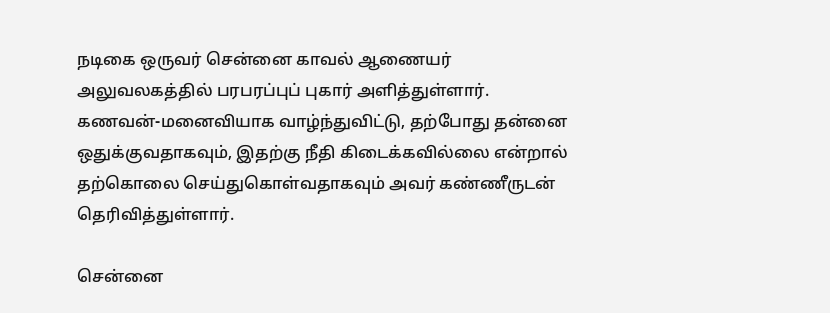நடிகை ஒருவர் சென்னை காவல் ஆணையர் அலுவலகத்தில் பரபரப்புப் புகார் அளித்துள்ளார். கணவன்-மனைவியாக வாழ்ந்துவிட்டு, தற்போது தன்னை ஒதுக்குவதாகவும், இதற்கு நீதி கிடைக்கவில்லை என்றால் தற்கொலை செய்துகொள்வதாகவும் அவர் கண்ணீருடன் தெரிவித்துள்ளார்.

சென்னை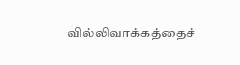வில்லிவாக்கத்தைச்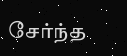சேர்ந்த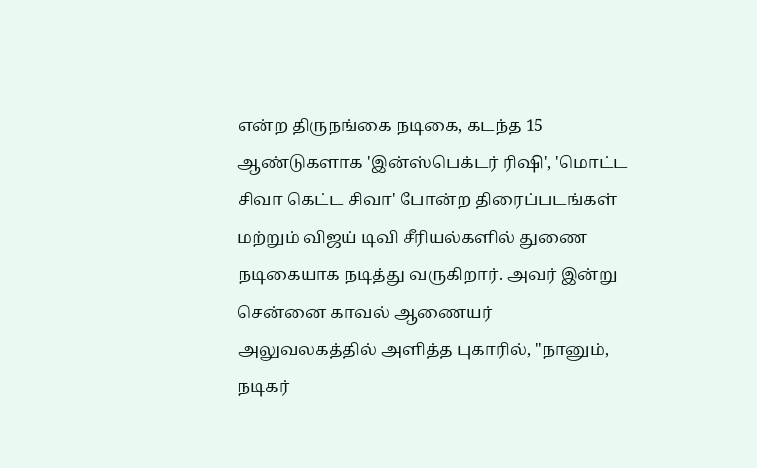என்ற திருநங்கை நடிகை, கடந்த 15 ஆண்டுகளாக 'இன்ஸ்பெக்டர் ரிஷி', 'மொட்ட சிவா கெட்ட சிவா' போன்ற திரைப்படங்கள் மற்றும் விஜய் டிவி சீரியல்களில் துணை நடிகையாக நடித்து வருகிறார். அவர் இன்று சென்னை காவல் ஆணையர் அலுவலகத்தில் அளித்த புகாரில், "நானும், நடிகர்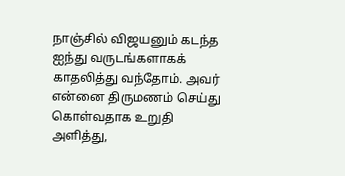நாஞ்சில் விஜயனும் கடந்த ஐந்து வருடங்களாகக் காதலித்து வந்தோம். அவர் என்னை திருமணம் செய்து கொள்வதாக உறுதி அளித்து,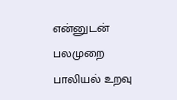என்னுடன் பலமுறை பாலியல் உறவு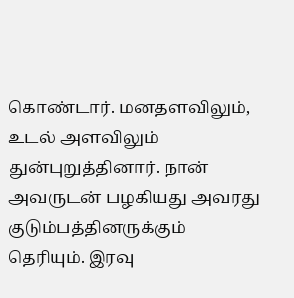கொண்டார். மனதளவிலும், உடல் அளவிலும் துன்புறுத்தினார். நான் அவருடன் பழகியது அவரது குடும்பத்தினருக்கும் தெரியும். இரவு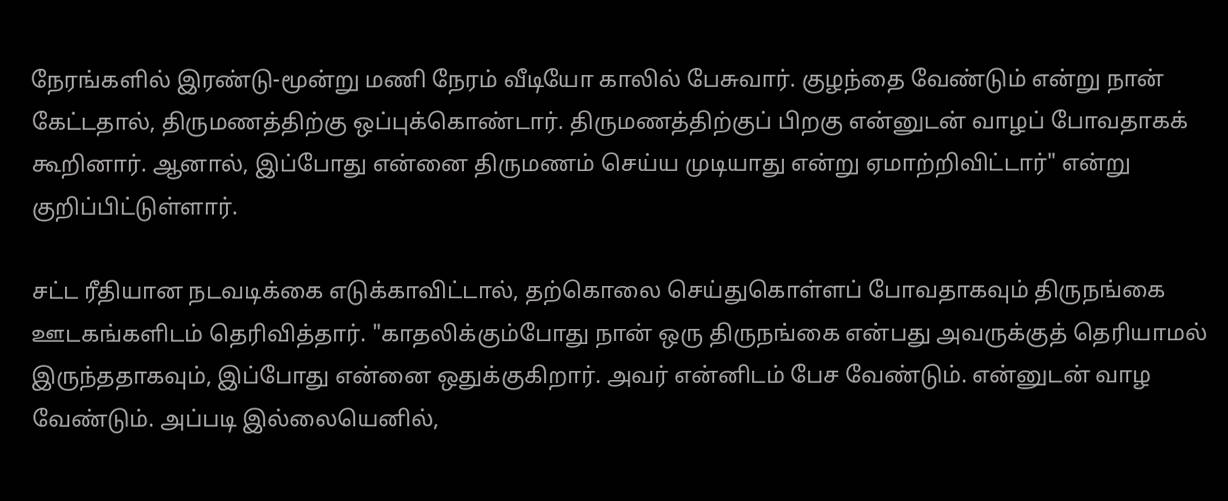நேரங்களில் இரண்டு-மூன்று மணி நேரம் வீடியோ காலில் பேசுவார். குழந்தை வேண்டும் என்று நான் கேட்டதால், திருமணத்திற்கு ஒப்புக்கொண்டார். திருமணத்திற்குப் பிறகு என்னுடன் வாழப் போவதாகக் கூறினார். ஆனால், இப்போது என்னை திருமணம் செய்ய முடியாது என்று ஏமாற்றிவிட்டார்" என்று குறிப்பிட்டுள்ளார்.

சட்ட ரீதியான நடவடிக்கை எடுக்காவிட்டால், தற்கொலை செய்துகொள்ளப் போவதாகவும் திருநங்கை ஊடகங்களிடம் தெரிவித்தார். "காதலிக்கும்போது நான் ஒரு திருநங்கை என்பது அவருக்குத் தெரியாமல் இருந்ததாகவும், இப்போது என்னை ஒதுக்குகிறார். அவர் என்னிடம் பேச வேண்டும். என்னுடன் வாழ வேண்டும். அப்படி இல்லையெனில்,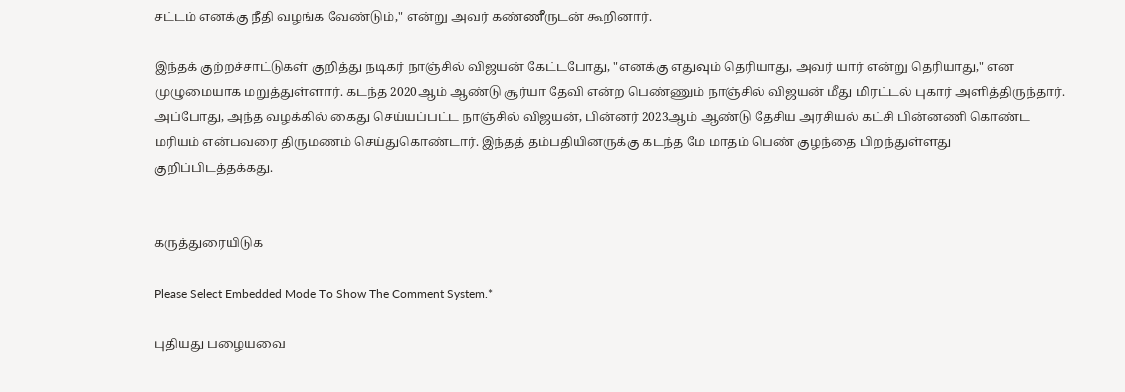சட்டம் எனக்கு நீதி வழங்க வேண்டும்," என்று அவர் கண்ணீருடன் கூறினார்.

இந்தக் குற்றச்சாட்டுகள் குறித்து நடிகர் நாஞ்சில் விஜயன் கேட்டபோது, "எனக்கு எதுவும் தெரியாது, அவர் யார் என்று தெரியாது," என முழுமையாக மறுத்துள்ளார். கடந்த 2020ஆம் ஆண்டு சூர்யா தேவி என்ற பெண்ணும் நாஞ்சில் விஜயன் மீது மிரட்டல் புகார் அளித்திருந்தார். அப்போது, அந்த வழக்கில் கைது செய்யப்பட்ட நாஞ்சில் விஜயன், பின்னர் 2023ஆம் ஆண்டு தேசிய அரசியல் கட்சி பின்னணி கொண்ட மரியம் என்பவரை திருமணம் செய்துகொண்டார். இந்தத் தம்பதியினருக்கு கடந்த மே மாதம் பெண் குழந்தை பிறந்துள்ளது குறிப்பிடத்தக்கது.


கருத்துரையிடுக

Please Select Embedded Mode To Show The Comment System.*

புதியது பழையவை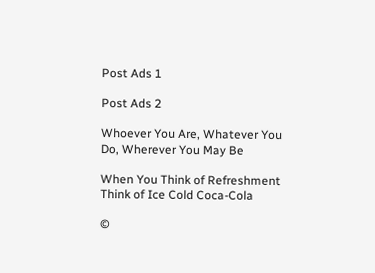Post Ads 1

Post Ads 2

Whoever You Are, Whatever You Do, Wherever You May Be

When You Think of Refreshment Think of Ice Cold Coca-Cola

©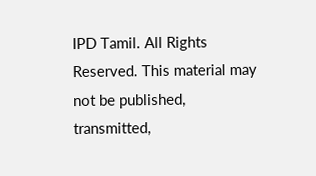IPD Tamil. All Rights Reserved. This material may not be published, transmitted,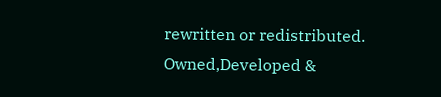rewritten or redistributed.
Owned,Developed &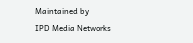Maintained by
IPD Media Networks